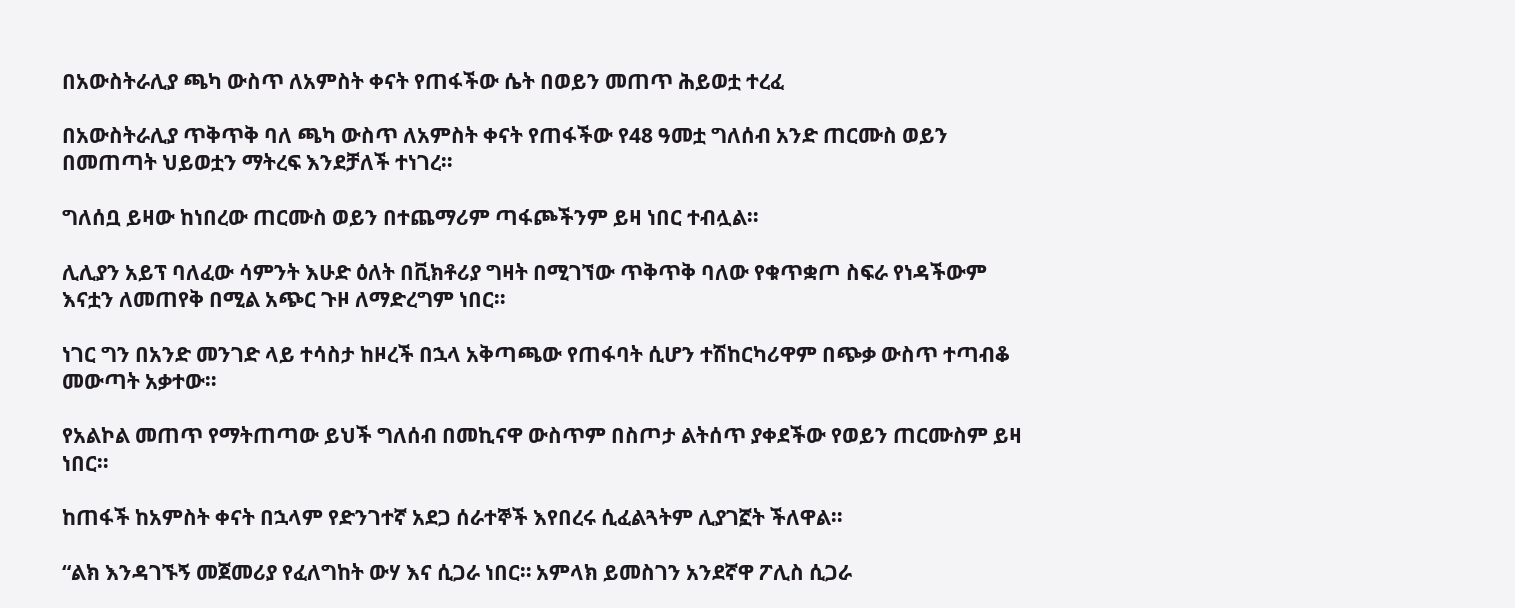በአውስትራሊያ ጫካ ውስጥ ለአምስት ቀናት የጠፋችው ሴት በወይን መጠጥ ሕይወቷ ተረፈ

በአውስትራሊያ ጥቅጥቅ ባለ ጫካ ውስጥ ለአምስት ቀናት የጠፋችው የ48 ዓመቷ ግለሰብ አንድ ጠርሙስ ወይን በመጠጣት ህይወቷን ማትረፍ እንደቻለች ተነገረ።

ግለሰቧ ይዛው ከነበረው ጠርሙስ ወይን በተጨማሪም ጣፋጮችንም ይዛ ነበር ተብሏል።

ሊሊያን አይፕ ባለፈው ሳምንት እሁድ ዕለት በቪክቶሪያ ግዛት በሚገኘው ጥቅጥቅ ባለው የቁጥቋጦ ስፍራ የነዳችውም እናቷን ለመጠየቅ በሚል አጭር ጉዞ ለማድረግም ነበር።

ነገር ግን በአንድ መንገድ ላይ ተሳስታ ከዞረች በኋላ አቅጣጫው የጠፋባት ሲሆን ተሽከርካሪዋም በጭቃ ውስጥ ተጣብቆ መውጣት አቃተው።

የአልኮል መጠጥ የማትጠጣው ይህች ግለሰብ በመኪናዋ ውስጥም በስጦታ ልትሰጥ ያቀደችው የወይን ጠርሙስም ይዛ ነበር።

ከጠፋች ከአምስት ቀናት በኋላም የድንገተኛ አደጋ ሰራተኞች እየበረሩ ሲፈልጓትም ሊያገኟት ችለዋል።

“ልክ እንዳገኙኝ መጀመሪያ የፈለግከት ውሃ እና ሲጋራ ነበር። አምላክ ይመስገን አንደኛዋ ፖሊስ ሲጋራ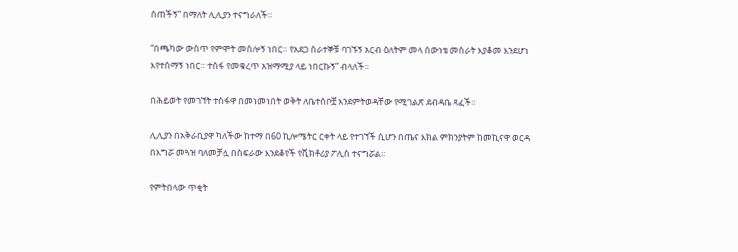ሰጠችኝ” በማለት ሊሊያን ተናግራለች።

“በጫካው ውስጥ የምሞት መስሎኝ ነበር። የአደጋ ሰራተኞቹ ባገኙኝ አርብ ዕለትም መላ ሰውነቴ መስራት እያቆመ እንደሆነ እየተሰማኝ ነበር። ተስፋ የመቁረጥ አዝማሚያ ላይ ነበርኩኝ” ብላለች።

በሕይወት የመገኘት ተስፋዋ በመነመነበት ወቅት ለቤተሰቦቿ እንደምትወዳቸው የሚገልጽ ደብዳቤ ጻፈች።

ሊሊያን በአቅራቢያዋ ካለችው ከተማ በ60 ኪሎሜትር ርቀት ላይ የተገኘች ሲሆን በጤና እክል ምክንያትም ከመኪናዋ ወርዳ በእግሯ መጓዝ ባለመቻሏ በስፍራው እንደቆየች የቪክቶሪያ ፖሊስ ተናግሯል።

የምትበላው ጥቂት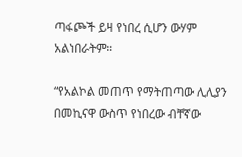ጣፋጮች ይዛ የነበረ ሲሆን ውሃም አልነበራትም።

“የአልኮል መጠጥ የማትጠጣው ሊሊያን በመኪናዋ ውስጥ የነበረው ብቸኛው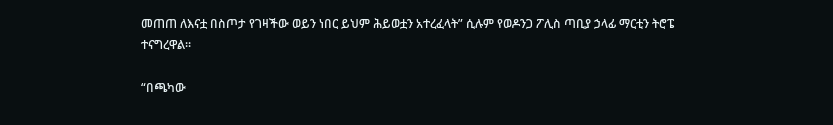መጠጠ ለእናቷ በስጦታ የገዛችው ወይን ነበር ይህም ሕይወቷን አተረፈላት” ሲሉም የወዶንጋ ፖሊስ ጣቢያ ኃላፊ ማርቲን ትሮፔ ተናግረዋል።

“በጫካው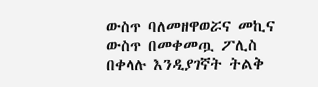ውስጥ ባለመዘዋወሯና መኪና ውስጥ በመቀመጧ ፖሊስ በቀላሉ እንዲያገኛት ትልቅ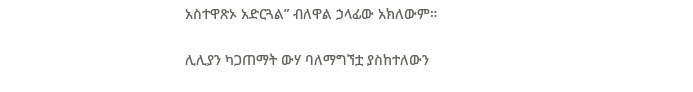አስተዋጽኦ አድርጓል” ብለዋል ኃላፊው አክለውም።

ሊሊያን ካጋጠማት ውሃ ባለማግኘቷ ያስከተለውን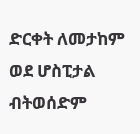ድርቀት ለመታከም ወደ ሆስፒታል ብትወሰድም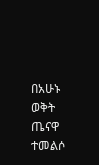በአሁኑ ወቅት ጤናዋ ተመልሶ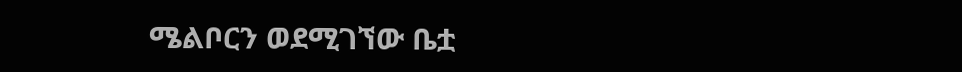ሜልቦርን ወደሚገኘው ቤቷ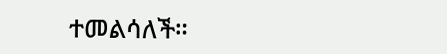ተመልሳለች።